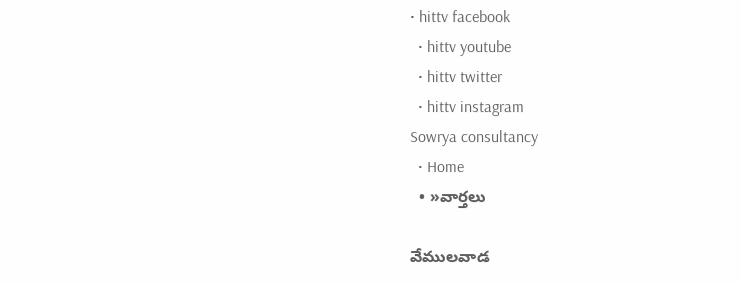• hittv facebook
  • hittv youtube
  • hittv twitter
  • hittv instagram
Sowrya consultancy
  • Home
  • »వార్తలు

వేములవాడ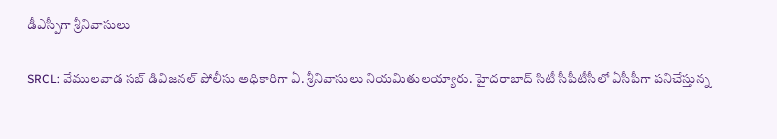డీఎస్పీగా శ్రీనివాసులు

SRCL: వేములవాడ సబ్ డివిజనల్ పోలీసు అధికారిగా ఏ. శ్రీనివాసులు నియమితులయ్యారు. హైదరాబాద్ సిటీ సీపీటీసీలో ఏసీపీగా పనిచేస్తున్న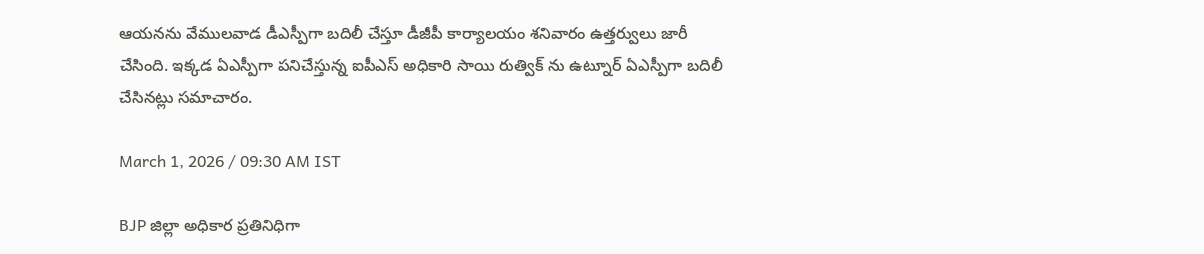ఆయనను వేములవాడ డీఎస్పీగా బదిలీ చేస్తూ డీజీపీ కార్యాలయం శనివారం ఉత్తర్వులు జారీ చేసింది. ఇక్కడ ఏఎస్పీగా పనిచేస్తున్న ఐపీఎస్ అధికారి సాయి రుత్విక్ ను ఉట్నూర్ ఏఎస్పీగా బదిలీ చేసినట్లు సమాచారం.

March 1, 2026 / 09:30 AM IST

BJP జిల్లా అధికార ప్రతినిధిగా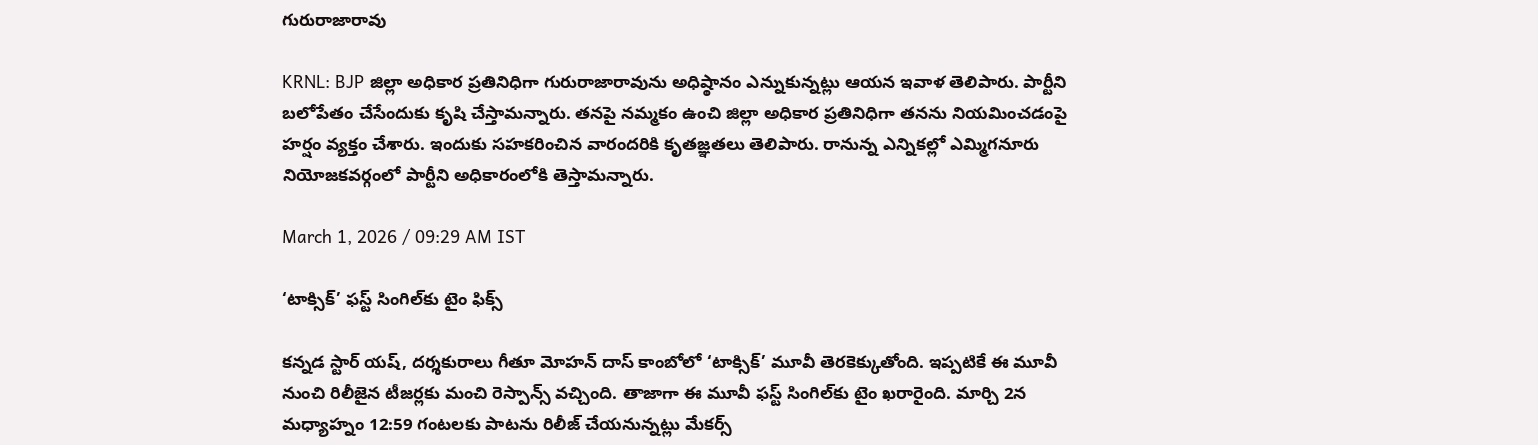గురురాజారావు

KRNL: BJP జిల్లా అధికార ప్రతినిధిగా గురురాజారావును అధిష్ఠానం ఎన్నుకున్నట్లు ఆయన ఇవాళ తెలిపారు. పార్టీని బలోపేతం చేసేందుకు కృషి చేస్తామన్నారు. తనపై నమ్మకం ఉంచి జిల్లా అధికార ప్రతినిధిగా తనను నియమించడంపై హర్షం వ్యక్తం చేశారు. ఇందుకు సహకరించిన వారందరికి కృతజ్ఞతలు తెలిపారు. రానున్న ఎన్నికల్లో ఎమ్మిగనూరు నియోజకవర్గంలో పార్టీని అధికారంలోకి తెస్తామన్నారు.

March 1, 2026 / 09:29 AM IST

‘టాక్సిక్’ ఫస్ట్ సింగిల్‌కు టైం ఫిక్స్

కన్నడ స్టార్ యష్, దర్శకురాలు గీతూ మోహన్ దాస్ కాంబోలో ‘టాక్సిక్’ మూవీ తెరకెక్కుతోంది. ఇప్పటికే ఈ మూవీ నుంచి రిలీజైన టీజర్లకు మంచి రెస్పాన్స్ వచ్చింది. తాజాగా ఈ మూవీ ఫస్ట్ సింగిల్‌కు టైం ఖరారైంది. మార్చి 2న మధ్యాహ్నం 12:59 గంటలకు పాటను రిలీజ్ చేయనున్నట్లు మేకర్స్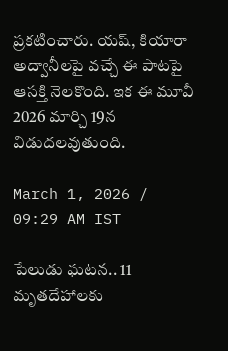ప్రకటించారు. యష్, కియారా అద్వానీలపై వచ్చే ఈ పాటపై ఆసక్తి నెలకొంది. ఇక ఈ మూవీ 2026 మార్చి 19న విడుదలవుతుంది.

March 1, 2026 / 09:29 AM IST

పేలుడు ఘటన.. 11 మృతదేహాలకు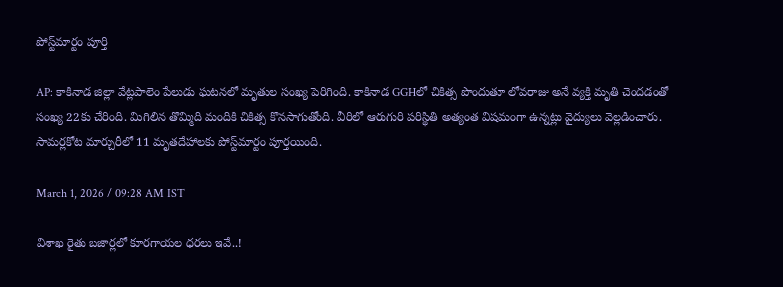పోస్ట్‌మార్టం పూర్తి

AP: కాకినాడ జిల్లా వేట్లపాలెం పేలుడు ఘటనలో మృతుల సంఖ్య పెరిగింది. కాకినాడ GGHలో చికిత్స పొందుతూ లోవరాజు అనే వ్యక్తి మృతి చెందడంతో సంఖ్య 22కు చేరింది. మిగిలిన తొమ్మిది మందికి చికిత్స కొనసాగుతోంది. వీరిలో ఆరుగురి పరిస్థితి అత్యంత విషమంగా ఉన్నట్లు వైద్యులు వెల్లడించారు. సామర్లకోట మార్చురీలో 11 మృతదేహాలకు పోస్ట్‌మార్టం పూర్తయింది.

March 1, 2026 / 09:28 AM IST

విశాఖ రైతు బజార్లలో కూరగాయల ధరలు ఇవే..!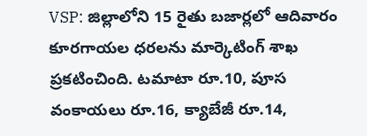VSP: జిల్లాలోని 15 రైతు బజార్లలో ఆదివారం కూరగాయల ధరలను మార్కెటింగ్ శాఖ ప్రకటించింది. టమాటా రూ.10, పూస వంకాయలు రూ.16, క్యాబేజీ రూ.14,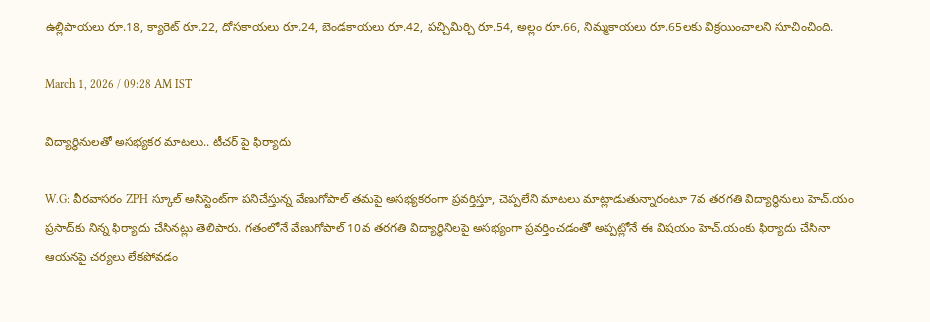ఉల్లిపాయలు రూ.18, క్యారెట్ రూ.22, దోసకాయలు రూ.24, బెండకాయలు రూ.42, పచ్చిమిర్చి రూ.54, అల్లం రూ.66, నిమ్మకాయలు రూ.65లకు విక్రయించాలని సూచించింది.

March 1, 2026 / 09:28 AM IST

విద్యార్థినులతో అసభ్యకర మాటలు.. టీచర్ పై ఫిర్యాదు

W.G: వీరవాసరం ZPH స్కూల్ అసిస్టెంట్‌గా పనిచేస్తున్న వేణుగోపాల్ తమపై అసభ్యకరంగా ప్రవర్తిస్తూ, చెప్పలేని మాటలు మాట్లాడుతున్నారంటూ 7వ తరగతి విద్యార్థినులు హెచ్.యం ప్రసాద్‌కు నిన్న ఫిర్యాదు చేసినట్లు తెలిపారు. గతంలోనే వేణుగోపాల్ 10వ తరగతి విద్యార్థినిలపై అసభ్యంగా ప్రవర్తించడంతో అప్పట్లోనే ఈ విషయం హెచ్.యంకు ఫిర్యాదు చేసినా ఆయనపై చర్యలు లేకపోవడం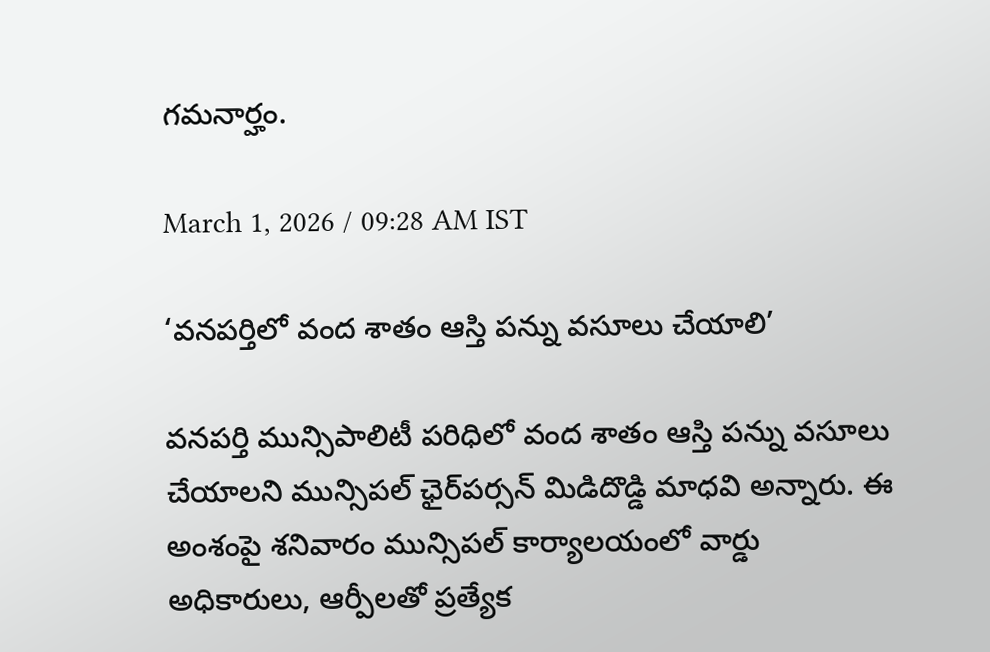గమనార్హం.

March 1, 2026 / 09:28 AM IST

‘వనపర్తిలో వంద శాతం ఆస్తి పన్ను వసూలు చేయాలి’

వనపర్తి మున్సిపాలిటీ పరిధిలో వంద శాతం ఆస్తి పన్ను వసూలు చేయాలని మున్సిపల్ ఛైర్‌పర్సన్ మిడిదొడ్డి మాధవి అన్నారు. ఈ అంశంపై శనివారం మున్సిపల్ కార్యాలయంలో వార్డు అధికారులు, ఆర్పీలతో ప్రత్యేక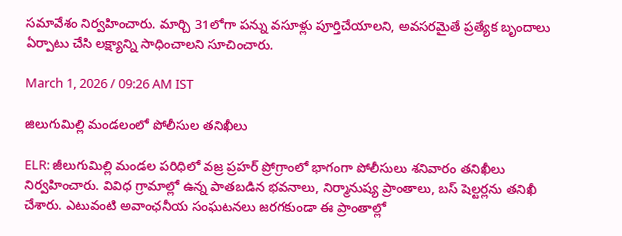సమావేశం నిర్వహించారు. మార్చి 31లోగా పన్ను వసూళ్లు పూర్తిచేయాలని, అవసరమైతే ప్రత్యేక బృందాలు ఏర్పాటు చేసి లక్ష్యాన్ని సాధించాలని సూచించారు.

March 1, 2026 / 09:26 AM IST

జిలుగుమిల్లి మండలంలో పోలీసుల తనిఖీలు

ELR: జీలుగుమిల్లి మండల పరిధిలో వజ్ర ప్రహర్ ప్రోగ్రాంలో భాగంగా పోలీసులు శనివారం తనిఖీలు నిర్వహించారు. వివిధ గ్రామాల్లో ఉన్న పాతబడిన భవనాలు, నిర్మానుష్య ప్రాంతాలు, బస్ షెల్టర్లను తనిఖీ చేశారు. ఎటువంటి అవాంఛనీయ సంఘటనలు జరగకుండా ఈ ప్రాంతాల్లో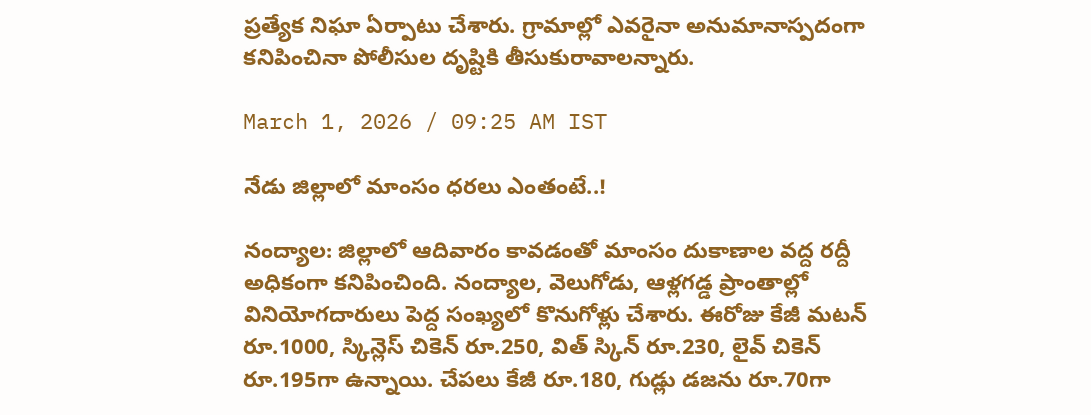ప్రత్యేక నిఘా ఏర్పాటు చేశారు. గ్రామాల్లో ఎవరైనా అనుమానాస్పదంగా కనిపించినా పోలీసుల దృష్టికి తీసుకురావాలన్నారు.

March 1, 2026 / 09:25 AM IST

నేడు జిల్లాలో మాంసం ధరలు ఎంతంటే..!

నంద్యాల: జిల్లాలో ఆదివారం కావడంతో మాంసం దుకాణాల వద్ద రద్దీ అధికంగా కనిపించింది. నంద్యాల, వెలుగోడు, ఆళ్లగడ్డ ప్రాంతాల్లో వినియోగదారులు పెద్ద సంఖ్యలో కొనుగోళ్లు చేశారు. ఈరోజు కేజీ మటన్ రూ.1000, స్కిన్లెస్ చికెన్ రూ.250, విత్ స్కిన్ రూ.230, లైవ్ చికెన్ రూ.195గా ఉన్నాయి. చేపలు కేజీ రూ.180, గుడ్లు డజను రూ.70గా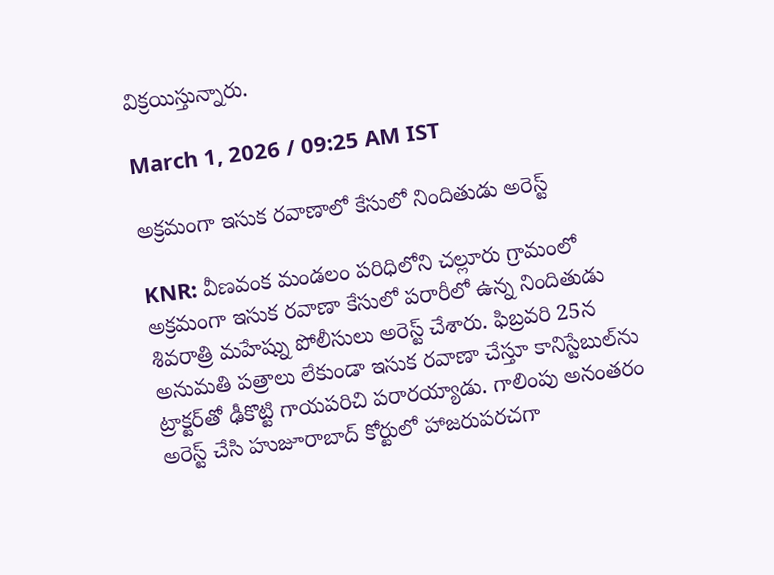విక్రయిస్తున్నారు.

March 1, 2026 / 09:25 AM IST

అక్రమంగా ఇసుక రవాణాలో కేసులో నిందితుడు అరెస్ట్

KNR: వీణవంక మండలం పరిధిలోని చల్లూరు గ్రామంలో అక్రమంగా ఇసుక రవాణా కేసులో పరారీలో ఉన్న నిందితుడు శివరాత్రి మహేష్ను పోలీసులు అరెస్ట్ చేశారు. ఫిబ్రవరి 25న అనుమతి పత్రాలు లేకుండా ఇసుక రవాణా చేస్తూ కానిస్టేబుల్‌ను ట్రాక్టర్‌తో ఢీకొట్టి గాయపరిచి పరారయ్యాడు. గాలింపు అనంతరం అరెస్ట్ చేసి హుజూరాబాద్ కోర్టులో హాజరుపరచగా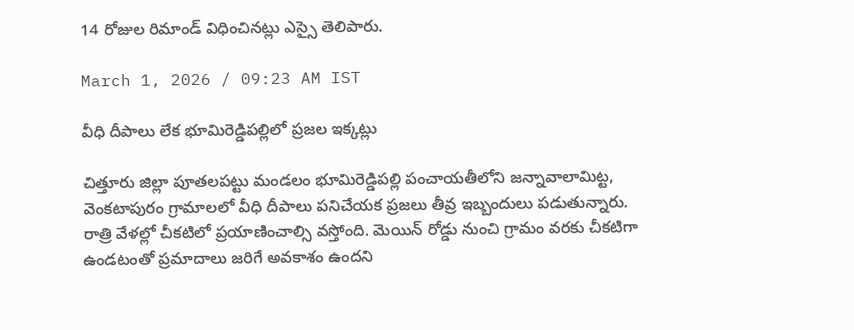14 రోజుల రిమాండ్ విధించినట్లు ఎస్సై తెలిపారు.

March 1, 2026 / 09:23 AM IST

వీధి దీపాలు లేక భూమిరెడ్డిపల్లిలో ప్రజల ఇక్కట్లు

చిత్తూరు జిల్లా పూతలపట్టు మండలం భూమిరెడ్డిపల్లి పంచాయతీలోని జన్నావాలామిట్ట, వెంకటాపురం గ్రామాలలో వీధి దీపాలు పనిచేయక ప్రజలు తీవ్ర ఇబ్బందులు పడుతున్నారు. రాత్రి వేళల్లో చీకటిలో ప్రయాణించాల్సి వస్తోంది. మెయిన్ రోడ్డు నుంచి గ్రామం వరకు చీకటిగా ఉండటంతో ప్రమాదాలు జరిగే అవకాశం ఉందని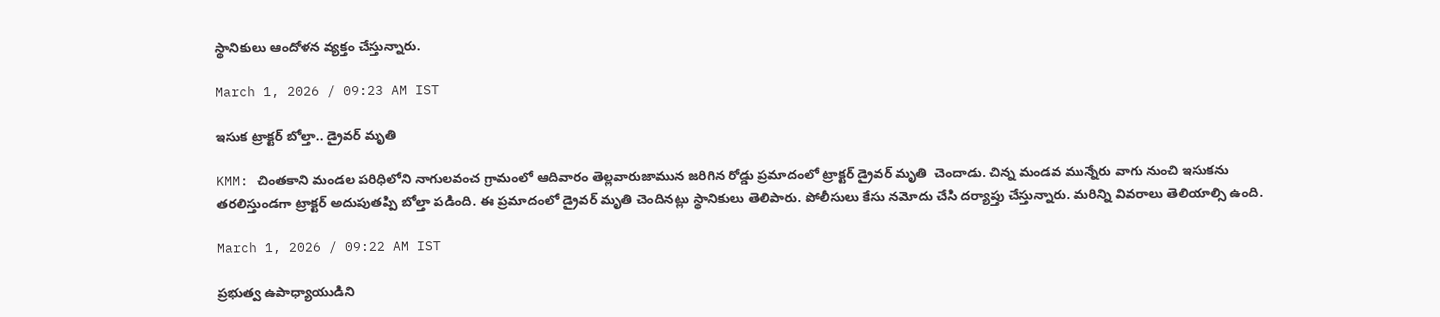స్థానికులు ఆందోళన వ్యక్తం చేస్తున్నారు.

March 1, 2026 / 09:23 AM IST

ఇసుక ట్రాక్టర్ బోల్తా.. డ్రైవర్ మృతి

KMM: చింతకాని మండల పరిధిలోని నాగులవంచ గ్రామంలో ఆదివారం తెల్లవారుజామున జరిగిన రోడ్డు ప్రమాదంలో ట్రాక్టర్ డ్రైవర్ మృతి  చెందాడు. చిన్న మండవ మున్నేరు వాగు నుంచి ఇసుకను తరలిస్తుండగా ట్రాక్టర్ అదుపుతప్పి బోల్తా పడింది. ఈ ప్రమాదంలో డ్రైవర్ మృతి చెందినట్లు స్థానికులు తెలిపారు. పోలీసులు కేసు నమోదు చేసి దర్యాప్తు చేస్తున్నారు. మరిన్ని వివరాలు తెలియాల్సి ఉంది.

March 1, 2026 / 09:22 AM IST

ప్రభుత్వ ఉపాధ్యాయుడిని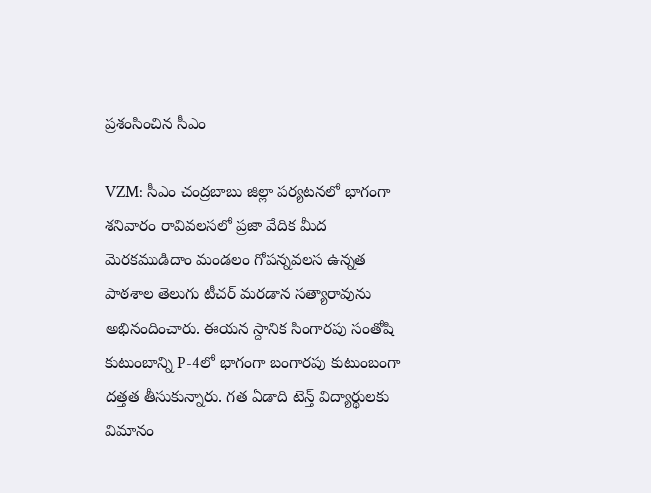ప్రశంసించిన సీఎం

VZM: సీఎం చంద్రబాబు జిల్లా పర్యటనలో భాగంగా శనివారం రావివలసలో ప్రజా వేదిక మీద మెరకముడిదాం మండలం గోపన్నవలస ఉన్నత పాఠశాల తెలుగు టీచర్ మరడాన సత్యారావును అభినందించారు. ఈయన స్దానిక సింగారపు సంతోషి కుటుంబాన్ని P-4లో భాగంగా బంగారపు కుటుంబంగా దత్తత తీసుకున్నారు. గత ఏడాది టెన్త్ విద్యార్థులకు విమానం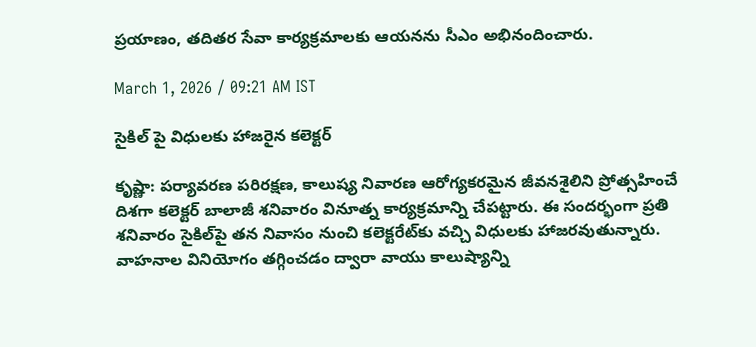ప్రయాణం, తదితర సేవా కార్యక్రమాలకు ఆయనను సీఎం అభినందించారు.

March 1, 2026 / 09:21 AM IST

సైకిల్ పై విధులకు హాజరైన కలెక్టర్

కృష్ణా: పర్యావరణ పరిరక్షణ, కాలుష్య నివారణ ఆరోగ్యకరమైన జీవనశైలిని ప్రోత్సహించే దిశగా కలెక్టర్ బాలాజీ శనివారం వినూత్న కార్యక్రమాన్ని చేపట్టారు. ఈ సందర్భంగా ప్రతి శనివారం సైకిల్‌పై తన నివాసం నుంచి కలెక్టరేట్‌కు వచ్చి విధులకు హాజరవుతున్నారు. వాహనాల వినియోగం తగ్గించడం ద్వారా వాయు కాలుష్యాన్ని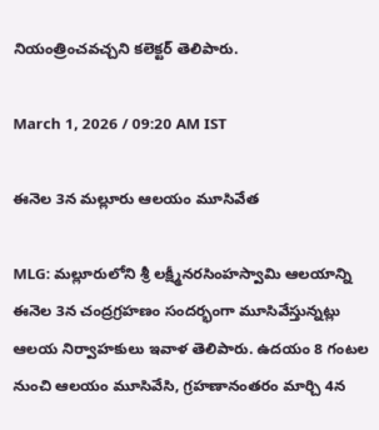నియంత్రించవచ్చని కలెక్టర్ తెలిపారు.

March 1, 2026 / 09:20 AM IST

ఈనెల 3న మల్లూరు ఆలయం మూసివేత

MLG: మల్లూరులోని శ్రీ లక్ష్మీనరసింహస్వామి ఆలయాన్ని ఈనెల 3న చంద్రగ్రహణం సందర్భంగా మూసివేస్తున్నట్లు ఆలయ నిర్వాహకులు ఇవాళ తెలిపారు. ఉదయం 8 గంటల నుంచి ఆలయం మూసివేసి, గ్రహణానంతరం మార్చి 4న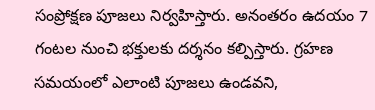సంప్రోక్షణ పూజలు నిర్వహిస్తారు. అనంతరం ఉదయం 7 గంటల నుంచి భక్తులకు దర్శనం కల్పిస్తారు. గ్రహణ సమయంలో ఎలాంటి పూజలు ఉండవని,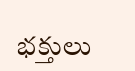భక్తులు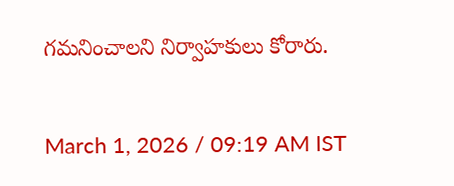గమనించాలని నిర్వాహకులు కోరారు.

March 1, 2026 / 09:19 AM IST